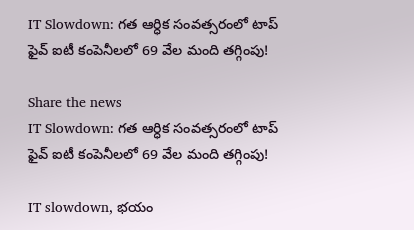IT Slowdown: గత ఆర్ధిక సంవత్సరంలో టాప్ ఫైవ్ ఐటీ కంపెనీలలో 69 వేల మంది తగ్గింపు!

Share the news
IT Slowdown: గత ఆర్ధిక సంవత్సరంలో టాప్ ఫైవ్ ఐటీ కంపెనీలలో 69 వేల మంది తగ్గింపు!

IT slowdown, భయం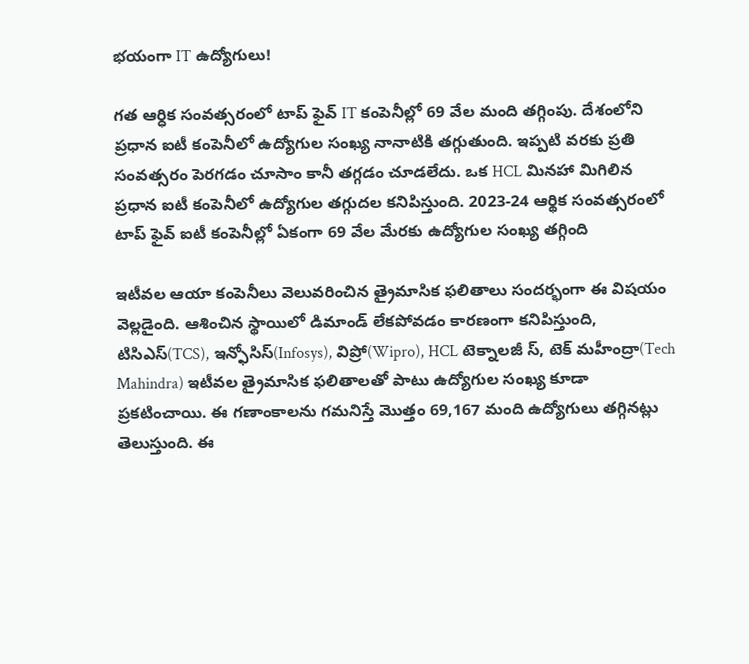భయంగా IT ఉద్యోగులు!

గత ఆర్ధిక సంవత్సరంలో టాప్ ఫైవ్ IT కంపెనీల్లో 69 వేల మంది తగ్గింపు. దేశంలోని ప్రధాన ఐటీ కంపెనీలో ఉద్యోగుల సంఖ్య నానాటికి తగ్గుతుంది. ఇప్పటి వరకు ప్రతి సంవత్సరం పెరగడం చూసాం కానీ తగ్గడం చూడలేదు. ఒక HCL మినహా మిగిలిన ప్రధాన ఐటీ కంపెనీలో ఉద్యోగుల తగ్గుదల కనిపిస్తుంది. 2023-24 ఆర్థిక సంవత్సరంలో టాప్ ఫైవ్ ఐటీ కంపెనీల్లో ఏకంగా 69 వేల మేరకు ఉద్యోగుల సంఖ్య తగ్గింది

ఇటీవల ఆయా కంపెనీలు వెలువరించిన త్రైమాసిక ఫలితాలు సందర్భంగా ఈ విషయం వెల్లడైంది. ఆశించిన స్థాయిలో డిమాండ్ లేకపోవడం కారణంగా కనిపిస్తుంది, టిసిఎస్(TCS), ఇన్ఫోసిస్(Infosys), విప్రో(Wipro), HCL టెక్నాలజీ స్, టెక్ మహీంద్రా(Tech Mahindra) ఇటీవల త్రైమాసిక ఫలితాలతో పాటు ఉద్యోగుల సంఖ్య కూడా ప్రకటించాయి. ఈ గణాంకాలను గమనిస్తే మొత్తం 69,167 మంది ఉద్యోగులు తగ్గినట్లు తెలుస్తుంది. ఈ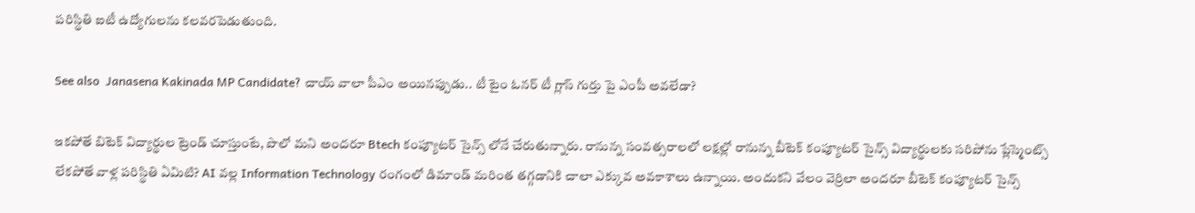పరిస్థితి ఐటీ ఉద్యోగులను కలవరపెడుతుంది.

See also  Janasena Kakinada MP Candidate? చాయ్ వాలా పీఎం అయినప్పుడు.. టీ టైం ఓనర్ టీ గ్లాస్ గుర్తు పై ఎంపీ అవలేడా?

ఇకపోతే బిటెక్ విద్యార్థుల ట్రెండ్ చూస్తుంటే, పొలో మని అందరూ Btech కంప్యూటర్ సైన్స్ లోనే చేరుతున్నారు. రానున్న సంవత్సరాలలో లక్షల్లో రానున్న బీటెక్ కంప్యూటర్ సైన్స్ విద్యార్థులకు సరిపోను ప్లేస్మెంట్స్ లేకపోతే వాళ్ల పరిస్థితి ఏమిటి? AI వల్ల Information Technology రంగంలో డిమాండ్ మరింత తగ్గడానికి చాలా ఎక్కువ అవకాశాలు ఉన్నాయి. అందుకని వేలం వెర్రిలా అందరూ బీటెక్ కంప్యూటర్ సైన్స్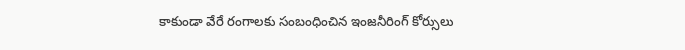కాకుండా వేరే రంగాలకు సంబంధించిన ఇంజనీరింగ్ కోర్సులు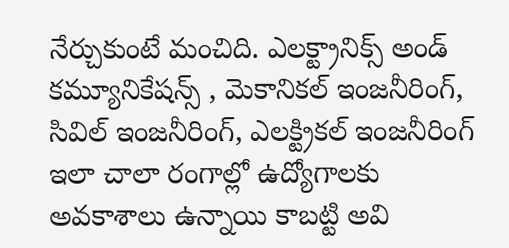నేర్చుకుంటే మంచిది. ఎలక్ట్రానిక్స్ అండ్ కమ్యూనికేషన్స్ , మెకానికల్ ఇంజనీరింగ్, సివిల్ ఇంజనీరింగ్, ఎలక్ట్రికల్ ఇంజనీరింగ్ ఇలా చాలా రంగాల్లో ఉద్యోగాలకు అవకాశాలు ఉన్నాయి కాబట్టి అవి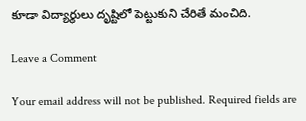కూడా విద్యార్థులు దృష్టిలో పెట్టుకుని చేరితే మంచిది.

Leave a Comment

Your email address will not be published. Required fields are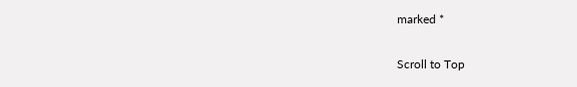marked *

Scroll to Top